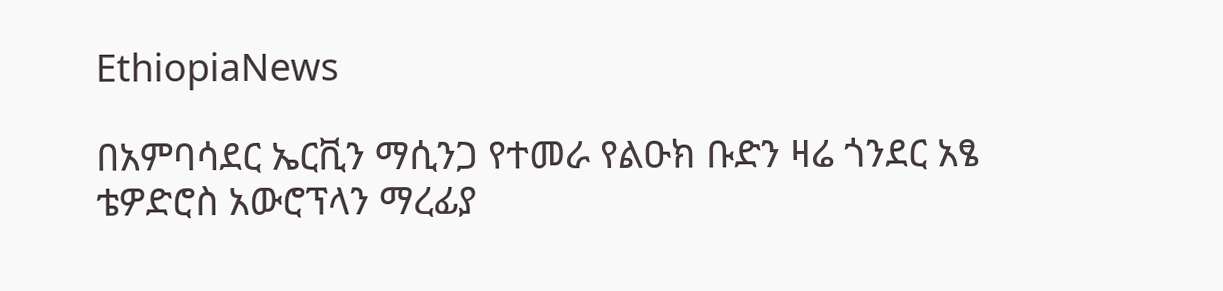EthiopiaNews

በአምባሳደር ኤርቪን ማሲንጋ የተመራ የልዑክ ቡድን ዛሬ ጎንደር አፄ ቴዎድሮስ አውሮፕላን ማረፊያ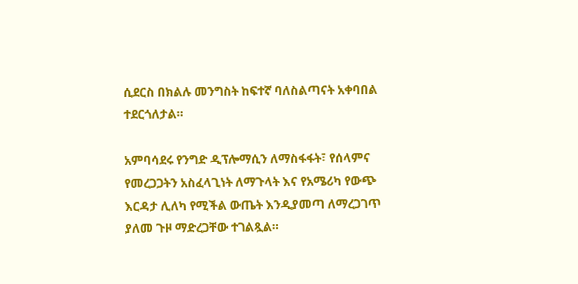ሲደርስ በክልሉ መንግስት ከፍተኛ ባለስልጣናት አቀባበል ተደርጎለታል።

አምባሳደሩ የንግድ ዲፕሎማሲን ለማስፋፋት፣ የሰላምና የመረጋጋትን አስፈላጊነት ለማጉላት እና የአሜሪካ የውጭ እርዳታ ሊለካ የሚችል ውጤት እንዲያመጣ ለማረጋገጥ ያለመ ጉዞ ማድረጋቸው ተገልጿል።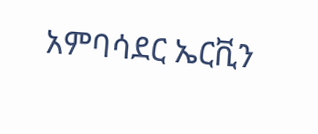አምባሳደር ኤርቪን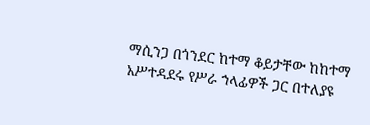ማሲንጋ በጎንደር ከተማ ቆይታቸው ከከተማ አሥተዳደሩ የሥራ ኀላፊዎች ጋር በተለያዩ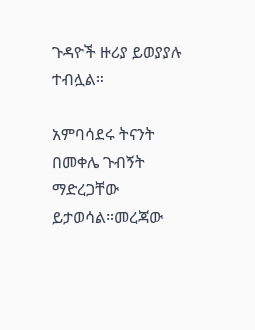ጉዳዮች ዙሪያ ይወያያሉ ተብሏል።

አምባሳደሩ ትናንት በመቀሌ ጉብኝት ማድረጋቸው ይታወሳል።መረጃው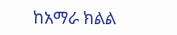ከአማራ ክልል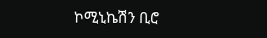ኮሚኒኬሽን ቢሮ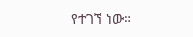የተገኘ ነው።